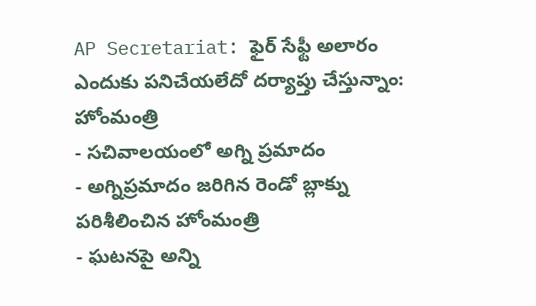AP Secretariat: ఫైర్ సేఫ్టీ అలారం ఎందుకు పనిచేయలేదో దర్యాప్తు చేస్తున్నాం: హోంమంత్రి
- సచివాలయంలో అగ్ని ప్రమాదం
- అగ్నిప్రమాదం జరిగిన రెండో బ్లాక్ను పరిశీలించిన హోంమంత్రి
- ఘటనపై అన్ని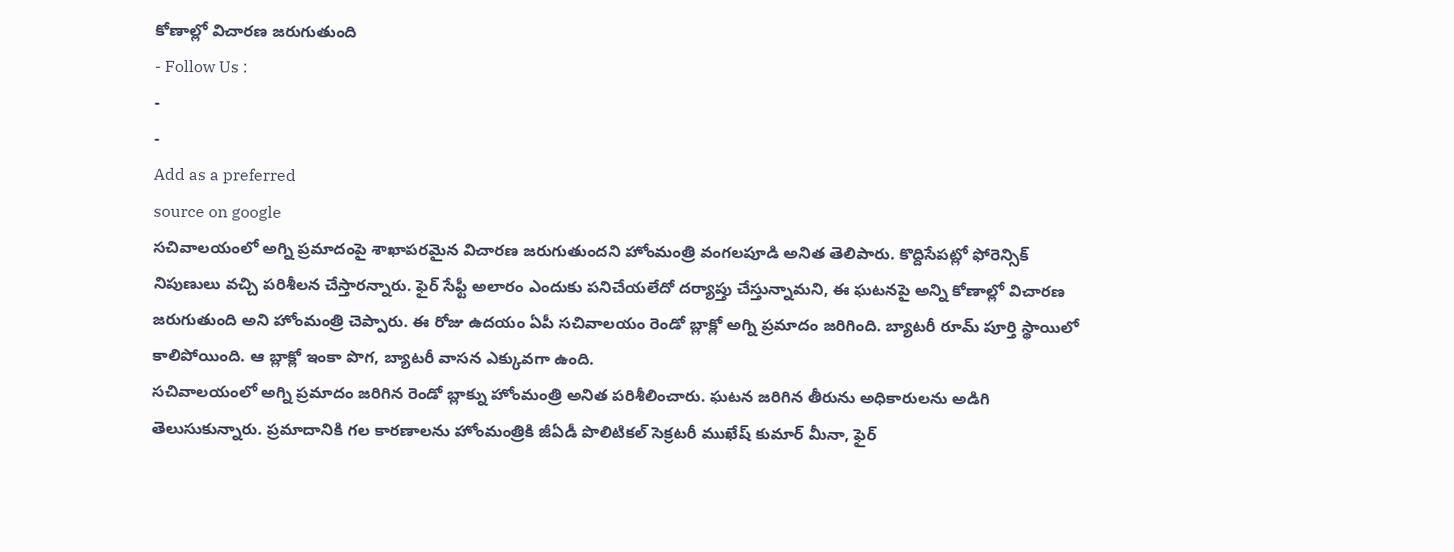కోణాల్లో విచారణ జరుగుతుంది
- Follow Us :
-
-
Add as a preferred
source on google
సచివాలయంలో అగ్ని ప్రమాదంపై శాఖాపరమైన విచారణ జరుగుతుందని హోంమంత్రి వంగలపూడి అనిత తెలిపారు. కొద్దిసేపట్లో ఫోరెన్సిక్ నిపుణులు వచ్చి పరిశీలన చేస్తారన్నారు. ఫైర్ సేఫ్టీ అలారం ఎందుకు పనిచేయలేదో దర్యాప్తు చేస్తున్నామని, ఈ ఘటనపై అన్ని కోణాల్లో విచారణ జరుగుతుంది అని హోంమంత్రి చెప్పారు. ఈ రోజు ఉదయం ఏపీ సచివాలయం రెండో బ్లాక్లో అగ్ని ప్రమాదం జరిగింది. బ్యాటరీ రూమ్ పూర్తి స్థాయిలో కాలిపోయింది. ఆ బ్లాక్లో ఇంకా పొగ, బ్యాటరీ వాసన ఎక్కువగా ఉంది.
సచివాలయంలో అగ్ని ప్రమాదం జరిగిన రెండో బ్లాక్ను హోంమంత్రి అనిత పరిశీలించారు. ఘటన జరిగిన తీరును అధికారులను అడిగి తెలుసుకున్నారు. ప్రమాదానికి గల కారణాలను హోంమంత్రికి జీఏడీ పొలిటికల్ సెక్రటరీ ముఖేష్ కుమార్ మీనా, ఫైర్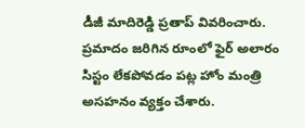డీజీ మాదిరెడ్డి ప్రతాప్ వివరించారు. ప్రమాదం జరిగిన రూంలో ఫైర్ అలారం సిస్టం లేకపోవడం పట్ల హోం మంత్రి అసహనం వ్యక్తం చేశారు.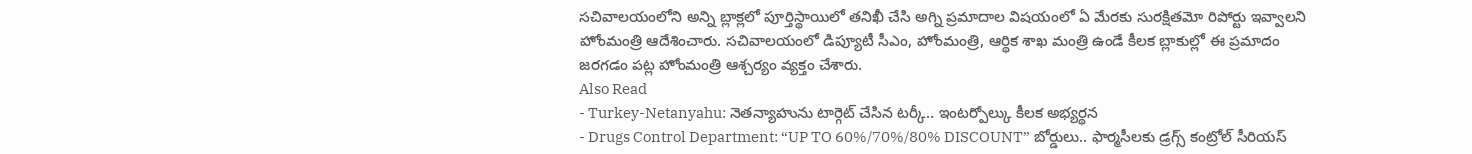సచివాలయంలోని అన్ని బ్లాక్లలో పూర్తిస్థాయిలో తనిఖీ చేసి అగ్ని ప్రమాదాల విషయంలో ఏ మేరకు సురక్షితమో రిపోర్టు ఇవ్వాలని హోంమంత్రి ఆదేశించారు. సచివాలయంలో డిప్యూటీ సీఎం, హోంమంత్రి, ఆర్థిక శాఖ మంత్రి ఉండే కీలక బ్లాకుల్లో ఈ ప్రమాదం జరగడం పట్ల హోంమంత్రి ఆశ్చర్యం వ్యక్తం చేశారు.
Also Read
- Turkey-Netanyahu: నెతన్యాహును టార్గెట్ చేసిన టర్కీ.. ఇంటర్పోల్కు కీలక అభ్యర్థన
- Drugs Control Department: “UP TO 60%/70%/80% DISCOUNT” బోర్డులు.. ఫార్మసీలకు డ్రగ్స్ కంట్రోల్ సీరియస్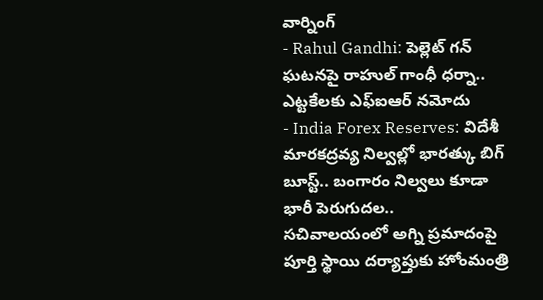వార్నింగ్
- Rahul Gandhi: పెల్లెట్ గన్ ఘటనపై రాహుల్ గాంధీ ధర్నా.. ఎట్టకేలకు ఎఫ్ఐఆర్ నమోదు
- India Forex Reserves: విదేశీ మారకద్రవ్య నిల్వల్లో భారత్కు బిగ్ బూస్ట్.. బంగారం నిల్వలు కూడా భారీ పెరుగుదల..
సచివాలయంలో అగ్ని ప్రమాదంపై పూర్తి స్థాయి దర్యాప్తుకు హోంమంత్రి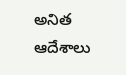అనిత ఆదేశాలు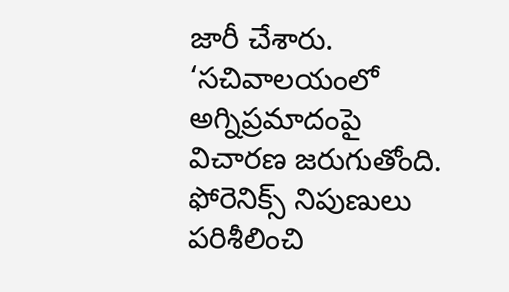జారీ చేశారు. ‘సచివాలయంలో అగ్నిప్రమాదంపై విచారణ జరుగుతోంది. ఫోరెనిక్స్ నిపుణులు పరిశీలించి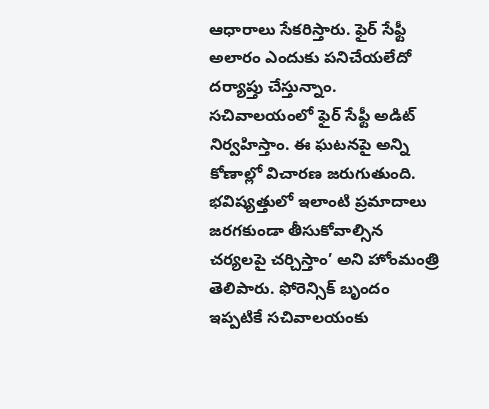ఆధారాలు సేకరిస్తారు. ఫైర్ సేఫ్టీ అలారం ఎందుకు పనిచేయలేదో దర్యాప్తు చేస్తున్నాం. సచివాలయంలో ఫైర్ సేఫ్టీ అడిట్ నిర్వహిస్తాం. ఈ ఘటనపై అన్ని కోణాల్లో విచారణ జరుగుతుంది. భవిష్యత్తులో ఇలాంటి ప్రమాదాలు జరగకుండా తీసుకోవాల్సిన చర్యలపై చర్చిస్తాం’ అని హోంమంత్రి తెలిపారు. ఫోరెన్సిక్ బృందం ఇప్పటికే సచివాలయంకు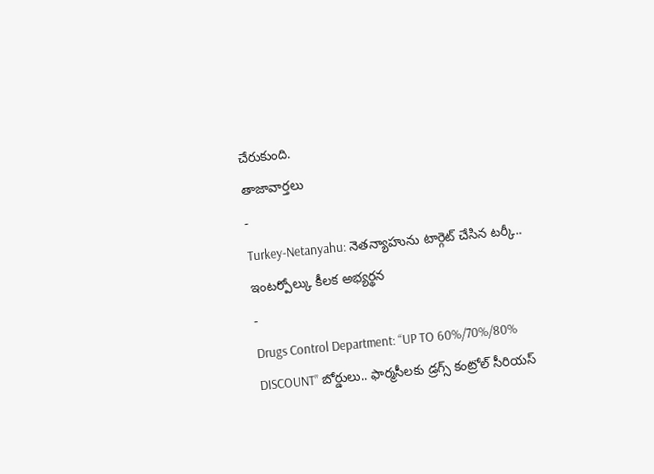చేరుకుంది.
తాజావార్తలు
-
Turkey-Netanyahu: నెతన్యాహును టార్గెట్ చేసిన టర్కీ.. ఇంటర్పోల్కు కీలక అభ్యర్థన
-
Drugs Control Department: “UP TO 60%/70%/80% DISCOUNT” బోర్డులు.. ఫార్మసీలకు డ్రగ్స్ కంట్రోల్ సీరియస్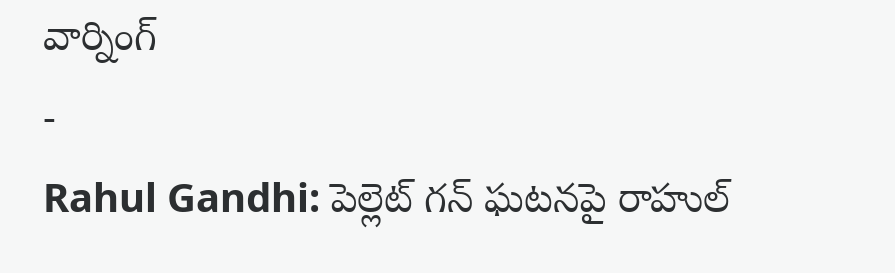వార్నింగ్
-
Rahul Gandhi: పెల్లెట్ గన్ ఘటనపై రాహుల్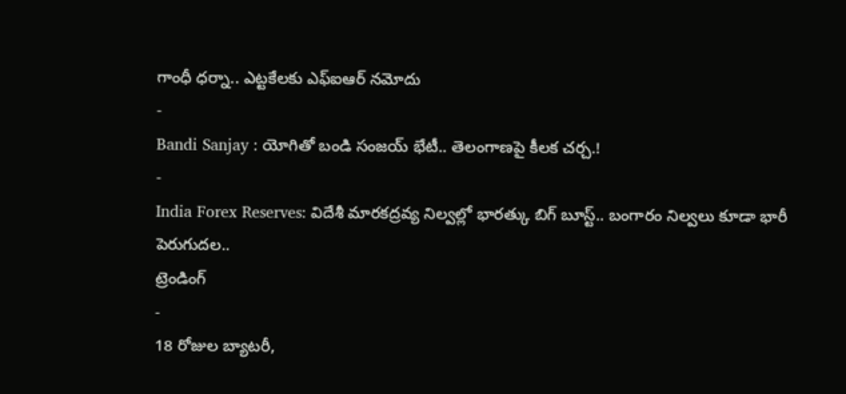గాంధీ ధర్నా.. ఎట్టకేలకు ఎఫ్ఐఆర్ నమోదు
-
Bandi Sanjay : యోగితో బండి సంజయ్ భేటీ.. తెలంగాణపై కీలక చర్చ.!
-
India Forex Reserves: విదేశీ మారకద్రవ్య నిల్వల్లో భారత్కు బిగ్ బూస్ట్.. బంగారం నిల్వలు కూడా భారీ పెరుగుదల..
ట్రెండింగ్
-
18 రోజుల బ్యాటరీ,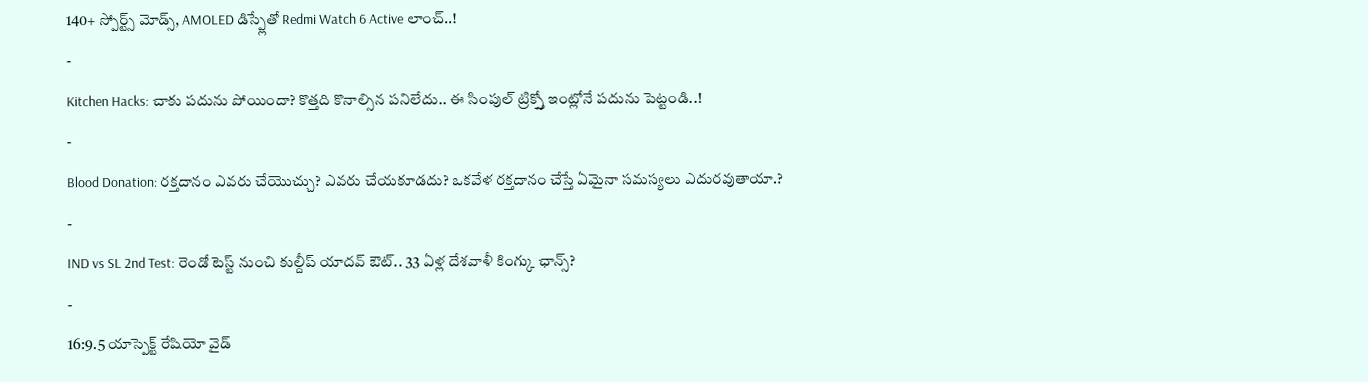140+ స్పోర్ట్స్ మోడ్స్, AMOLED డిస్ప్లేతో Redmi Watch 6 Active లాంచ్..!
-
Kitchen Hacks: చాకు పదును పోయిందా? కొత్తది కొనాల్సిన పనిలేదు.. ఈ సింపుల్ ట్రిక్స్తో ఇంట్లోనే పదును పెట్టండి..!
-
Blood Donation: రక్తదానం ఎవరు చేయొచ్చు? ఎవరు చేయకూడదు? ఒకవేళ రక్తదానం చేస్తే ఏమైనా సమస్యలు ఎదురవుతాయా.?
-
IND vs SL 2nd Test: రెండో టెస్ట్ నుంచి కుల్దీప్ యాదవ్ ఔట్.. 33 ఏళ్ల దేశవాళీ కింగ్కు ఛాన్స్?
-
16:9.5 యాస్పెక్ట్ రేషియో వైడ్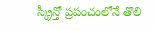స్క్రీన్తో ప్రపంచంలోనే తొలి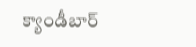క్యాండీబార్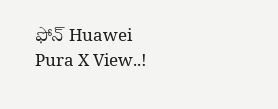ఫోన్ Huawei Pura X View..!